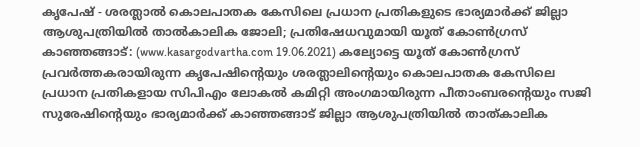കൃപേഷ് - ശരത്ലാൽ കൊലപാതക കേസിലെ പ്രധാന പ്രതികളുടെ ഭാര്യമാർക്ക് ജില്ലാ ആശുപത്രിയിൽ താൽകാലിക ജോലി; പ്രതിഷേധവുമായി യൂത് കോൺഗ്രസ്
കാഞ്ഞങ്ങാട്: (www.kasargodvartha.com 19.06.2021) കല്യോട്ടെ യൂത് കോൺഗ്രസ് പ്രവർത്തകരായിരുന്ന കൃപേഷിൻ്റെയും ശരത്ലാലിൻ്റെയും കൊലപാതക കേസിലെ പ്രധാന പ്രതികളായ സിപിഎം ലോകൽ കമിറ്റി അംഗമായിരുന്ന പീതാംബരന്റെയും സജി സുരേഷിൻ്റെയും ഭാര്യമാർക്ക് കാഞ്ഞങ്ങാട് ജില്ലാ ആശുപത്രിയിൽ താത്കാലിക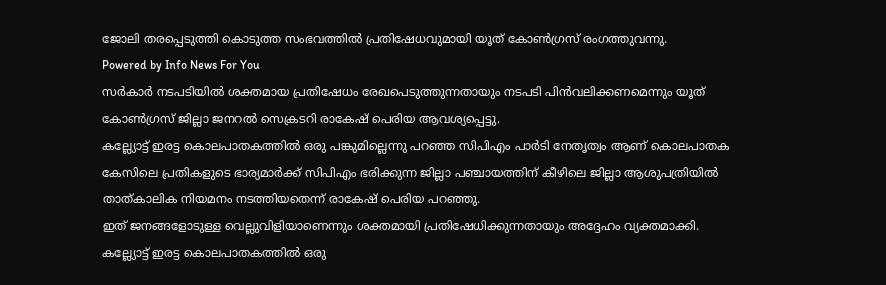ജോലി തരപ്പെടുത്തി കൊടുത്ത സംഭവത്തിൽ പ്രതിഷേധവുമായി യൂത് കോൺഗ്രസ് രംഗത്തുവന്നു.
Powered by Info News For You
സർകാർ നടപടിയിൽ ശക്തമായ പ്രതിഷേധം രേഖപെടുത്തുന്നതായും നടപടി പിൻവലിക്കണമെന്നും യൂത് കോൺഗ്രസ് ജില്ലാ ജനറൽ സെക്രടറി രാകേഷ് പെരിയ ആവശ്യപ്പെട്ടു.
കല്ല്യോട്ട് ഇരട്ട കൊലപാതകത്തിൽ ഒരു പങ്കുമില്ലെന്നു പറഞ്ഞ സിപിഎം പാർടി നേതൃത്വം ആണ് കൊലപാതക കേസിലെ പ്രതികളുടെ ഭാര്യമാർക്ക് സിപിഎം ഭരിക്കുന്ന ജില്ലാ പഞ്ചായത്തിന് കീഴിലെ ജില്ലാ ആശുപത്രിയിൽ താത്കാലിക നിയമനം നടത്തിയതെന്ന് രാകേഷ് പെരിയ പറഞ്ഞു.
ഇത് ജനങ്ങളോടുള്ള വെല്ലുവിളിയാണെന്നും ശക്തമായി പ്രതിഷേധിക്കുന്നതായും അദ്ദേഹം വ്യക്തമാക്കി.
കല്ല്യോട്ട് ഇരട്ട കൊലപാതകത്തിൽ ഒരു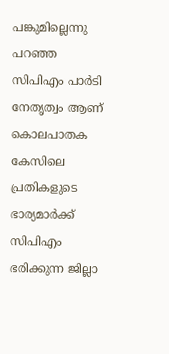പങ്കുമില്ലെന്നു പറഞ്ഞ സിപിഎം പാർടി നേതൃത്വം ആണ് കൊലപാതക കേസിലെ പ്രതികളുടെ ഭാര്യമാർക്ക് സിപിഎം ഭരിക്കുന്ന ജില്ലാ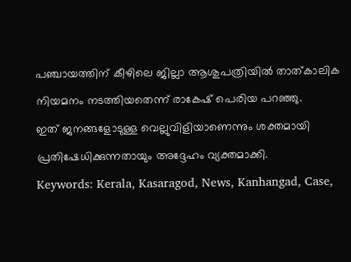പഞ്ചായത്തിന് കീഴിലെ ജില്ലാ ആശുപത്രിയിൽ താത്കാലിക നിയമനം നടത്തിയതെന്ന് രാകേഷ് പെരിയ പറഞ്ഞു.
ഇത് ജനങ്ങളോടുള്ള വെല്ലുവിളിയാണെന്നും ശക്തമായി പ്രതിഷേധിക്കുന്നതായും അദ്ദേഹം വ്യക്തമാക്കി.
Keywords: Kerala, Kasaragod, News, Kanhangad, Case,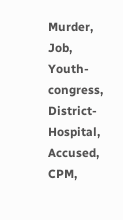Murder, Job, Youth-congress, District-Hospital, Accused, CPM,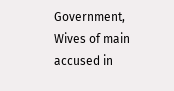Government, Wives of main accused in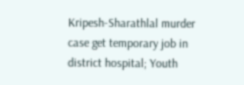Kripesh-Sharathlal murder case get temporary job in district hospital; Youth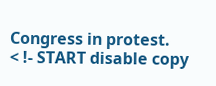Congress in protest.
< !- START disable copy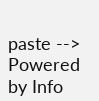paste -->
Powered by Info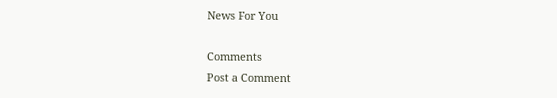News For You

Comments
Post a Comment